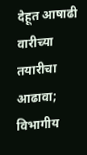देहूत आषाढी वारीच्या तयारीचा आढावा; विभागीय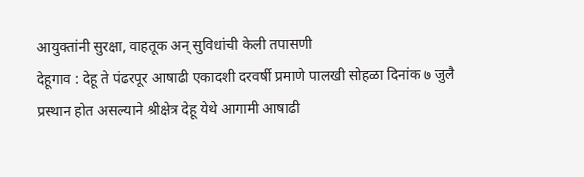आयुक्तांनी सुरक्षा, वाहतूक अन् सुविधांची केली तपासणी
देहूगाव : देहू ते पंढरपूर आषाढी एकादशी दरवर्षी प्रमाणे पालखी सोहळा दिनांक ७ जुलै प्रस्थान होत असल्याने श्रीक्षेत्र देहू येथे आगामी आषाढी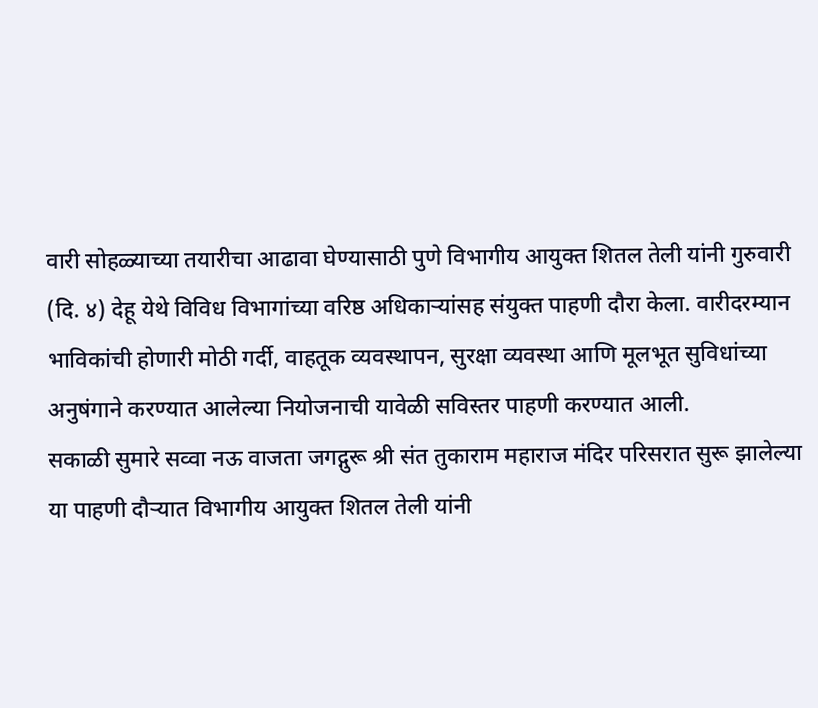वारी सोहळ्याच्या तयारीचा आढावा घेण्यासाठी पुणे विभागीय आयुक्त शितल तेली यांनी गुरुवारी (दि. ४) देहू येथे विविध विभागांच्या वरिष्ठ अधिकाऱ्यांसह संयुक्त पाहणी दौरा केला. वारीदरम्यान भाविकांची होणारी मोठी गर्दी, वाहतूक व्यवस्थापन, सुरक्षा व्यवस्था आणि मूलभूत सुविधांच्या अनुषंगाने करण्यात आलेल्या नियोजनाची यावेळी सविस्तर पाहणी करण्यात आली.
सकाळी सुमारे सव्वा नऊ वाजता जगद्गुरू श्री संत तुकाराम महाराज मंदिर परिसरात सुरू झालेल्या या पाहणी दौऱ्यात विभागीय आयुक्त शितल तेली यांनी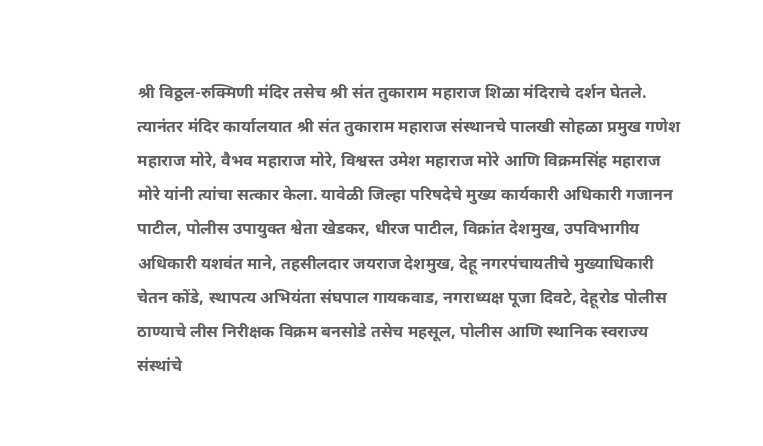श्री विठ्ठल-रुक्मिणी मंदिर तसेच श्री संत तुकाराम महाराज शिळा मंदिराचे दर्शन घेतले. त्यानंतर मंदिर कार्यालयात श्री संत तुकाराम महाराज संस्थानचे पालखी सोहळा प्रमुख गणेश महाराज मोरे, वैभव महाराज मोरे, विश्वस्त उमेश महाराज मोरे आणि विक्रमसिंह महाराज मोरे यांनी त्यांचा सत्कार केला. यावेळी जिल्हा परिषदेचे मुख्य कार्यकारी अधिकारी गजानन पाटील, पोलीस उपायुक्त श्वेता खेडकर, धीरज पाटील, विक्रांत देशमुख, उपविभागीय अधिकारी यशवंत माने, तहसीलदार जयराज देशमुख, देहू नगरपंचायतीचे मुख्याधिकारी चेतन कोंडे, स्थापत्य अभियंता संघपाल गायकवाड, नगराध्यक्ष पूजा दिवटे, देहूरोड पोलीस ठाण्याचे लीस निरीक्षक विक्रम बनसोडे तसेच महसूल, पोलीस आणि स्थानिक स्वराज्य संस्थांचे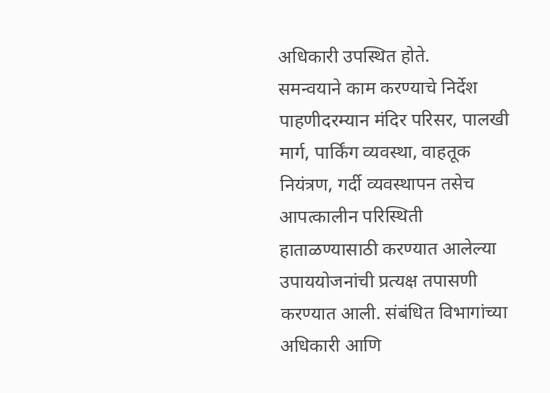अधिकारी उपस्थित होते.
समन्वयाने काम करण्याचे निर्देश
पाहणीदरम्यान मंदिर परिसर, पालखी मार्ग, पार्किंग व्यवस्था, वाहतूक नियंत्रण, गर्दी व्यवस्थापन तसेच आपत्कालीन परिस्थिती हाताळण्यासाठी करण्यात आलेल्या उपाययोजनांची प्रत्यक्ष तपासणी करण्यात आली. संबंधित विभागांच्या अधिकारी आणि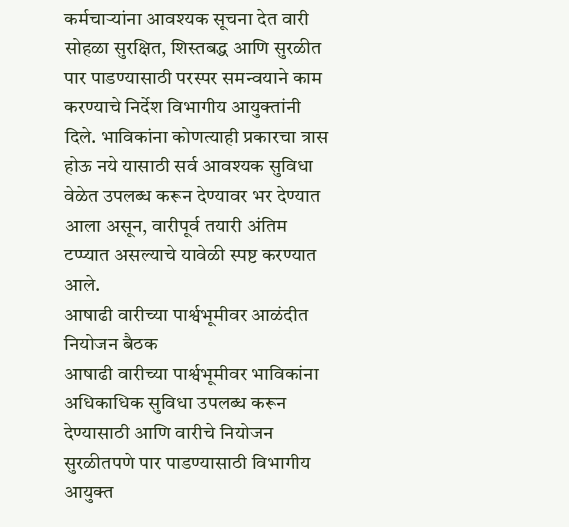कर्मचाऱ्यांना आवश्यक सूचना देत वारी सोहळा सुरक्षित, शिस्तबद्ध आणि सुरळीत पार पाडण्यासाठी परस्पर समन्वयाने काम करण्याचे निर्देश विभागीय आयुक्तांनी दिले. भाविकांना कोणत्याही प्रकारचा त्रास होऊ नये यासाठी सर्व आवश्यक सुविधा वेळेत उपलब्ध करून देण्यावर भर देण्यात आला असून, वारीपूर्व तयारी अंतिम टप्प्यात असल्याचे यावेळी स्पष्ट करण्यात आले.
आषाढी वारीच्या पार्श्वभूमीवर आळंदीत नियोजन बैठक
आषाढी वारीच्या पार्श्वभूमीवर भाविकांना अधिकाधिक सुविधा उपलब्ध करून देण्यासाठी आणि वारीचे नियोजन सुरळीतपणे पार पाडण्यासाठी विभागीय आयुक्त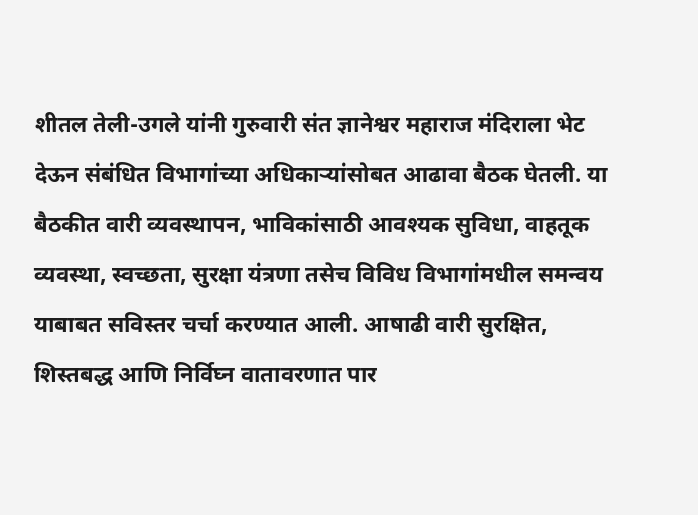शीतल तेली-उगले यांनी गुरुवारी संत ज्ञानेश्वर महाराज मंदिराला भेट देऊन संबंधित विभागांच्या अधिकाऱ्यांसोबत आढावा बैठक घेतली. या बैठकीत वारी व्यवस्थापन, भाविकांसाठी आवश्यक सुविधा, वाहतूक व्यवस्था, स्वच्छता, सुरक्षा यंत्रणा तसेच विविध विभागांमधील समन्वय याबाबत सविस्तर चर्चा करण्यात आली. आषाढी वारी सुरक्षित, शिस्तबद्ध आणि निर्विघ्न वातावरणात पार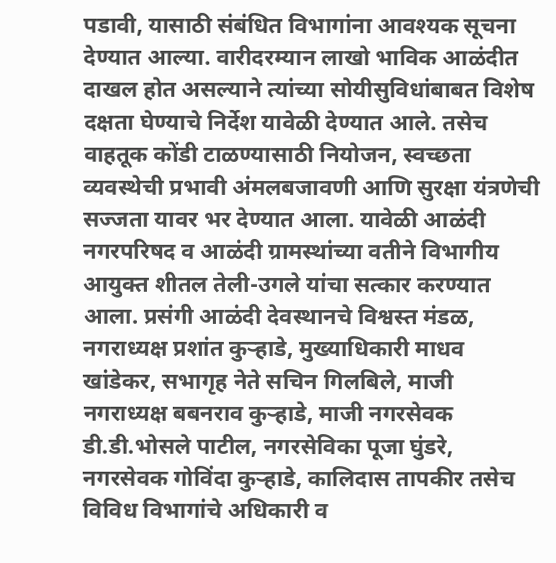पडावी, यासाठी संबंधित विभागांना आवश्यक सूचना देण्यात आल्या. वारीदरम्यान लाखो भाविक आळंदीत दाखल होत असल्याने त्यांच्या सोयीसुविधांबाबत विशेष दक्षता घेण्याचे निर्देश यावेळी देण्यात आले. तसेच वाहतूक कोंडी टाळण्यासाठी नियोजन, स्वच्छता व्यवस्थेची प्रभावी अंमलबजावणी आणि सुरक्षा यंत्रणेची सज्जता यावर भर देण्यात आला. यावेळी आळंदी नगरपरिषद व आळंदी ग्रामस्थांच्या वतीने विभागीय आयुक्त शीतल तेली-उगले यांचा सत्कार करण्यात आला. प्रसंगी आळंदी देवस्थानचे विश्वस्त मंडळ, नगराध्यक्ष प्रशांत कुऱ्हाडे, मुख्याधिकारी माधव खांडेकर, सभागृह नेते सचिन गिलबिले, माजी नगराध्यक्ष बबनराव कुऱ्हाडे, माजी नगरसेवक डी.डी.भोसले पाटील, नगरसेविका पूजा घुंडरे, नगरसेवक गोविंदा कुऱ्हाडे, कालिदास तापकीर तसेच विविध विभागांचे अधिकारी व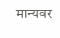मान्यवर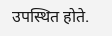उपस्थित होते.